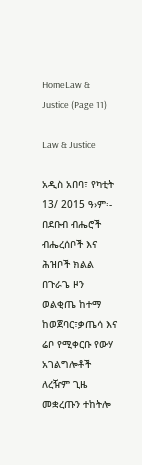HomeLaw & Justice (Page 11)

Law & Justice

አዲስ አበባ፣ የካቲት 13/ 2015 ዓ›ም፡- በደቡብ ብሔሮች ብሔረሰቦች እና ሕዝቦች ክልል በጉራጌ ዞን ወልቂጤ ከተማ ከወጀባር፣ቃጤሳ እና ሬቦ የሚቀርቡ የውሃ አገልግሎቶች ለረዥም ጊዜ መቋረጡን ተከትሎ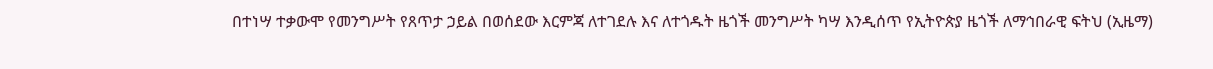በተነሣ ተቃውሞ የመንግሥት የጸጥታ ኃይል በወሰደው እርምጃ ለተገደሉ እና ለተጎዱት ዜጎች መንግሥት ካሣ እንዲሰጥ የኢትዮጵያ ዜጎች ለማኅበራዊ ፍትህ (ኢዜማ)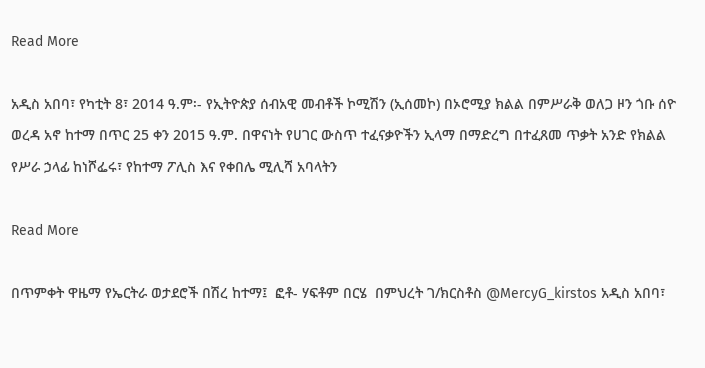Read More

አዲስ አበባ፣ የካቲት 8፣ 2014 ዓ.ም፡- የኢትዮጵያ ሰብአዊ መብቶች ኮሚሽን (ኢሰመኮ) በኦሮሚያ ክልል በምሥራቅ ወለጋ ዞን ጎቡ ሰዮ ወረዳ አኖ ከተማ በጥር 25 ቀን 2015 ዓ.ም. በዋናነት የሀገር ውስጥ ተፈናቃዮችን ኢላማ በማድረግ በተፈጸመ ጥቃት አንድ የክልል የሥራ ኃላፊ ከነሾፌሩ፣ የከተማ ፖሊስ እና የቀበሌ ሚሊሻ አባላትን

Read More

በጥምቀት ዋዜማ የኤርትራ ወታደሮች በሽረ ከተማ፤  ፎቶ- ሃፍቶም በርሄ  በምህረት ገ/ክርስቶስ @MercyG_kirstos አዲስ አበባ፣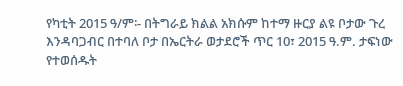የካቲት 2015 ዓ/ም፡- በትግራይ ክልል አክሱም ከተማ ዙርያ ልዩ ቦታው ጉረ እንዳባጋብር በተባለ ቦታ በኤርትራ ወታደሮች ጥር 10፣ 2015 ዓ.ም. ታፍነው የተወሰዱት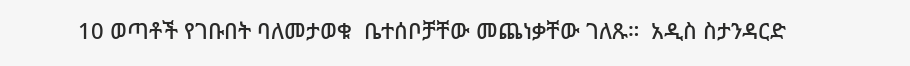10 ወጣቶች የገቡበት ባለመታወቁ  ቤተሰቦቻቸው መጨነቃቸው ገለጹ።  አዲስ ስታንዳርድ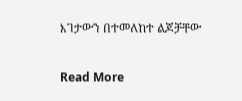እገታውን በተመለከተ ልጆቻቸው

Read More